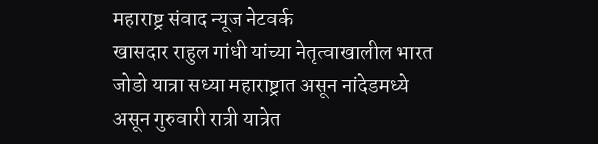महाराष्ट्र संवाद न्यूज नेटवर्क
खासदार राहुल गांधी यांच्या नेतृत्वाखालील भारत जोडो यात्रा सध्या महाराष्ट्रात असून नांदेडमध्ये असून गुरुवारी रात्री यात्रेत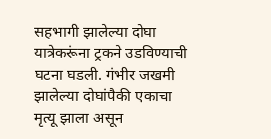सहभागी झालेल्या दोघा यात्रेकरूंना ट्रकने उडविण्याची घटना घडली. गंभीर जखमी झालेल्या दोघांपैकी एकाचा मृत्यू झाला असून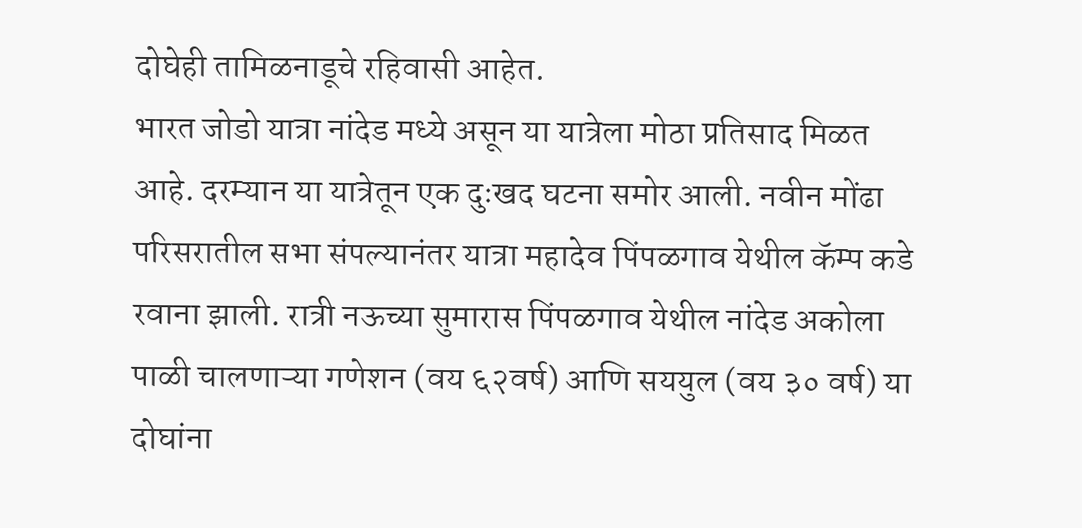दोघेही तामिळनाडूचे रहिवासी आहेत.
भारत जोडो यात्रा नांदेड मध्ये असून या यात्रेला मोठा प्रतिसाद मिळत आहे. दरम्यान या यात्रेतून एक दुःखद घटना समोर आली. नवीन मोंढा परिसरातील सभा संपल्यानंतर यात्रा महादेव पिंपळगाव येथील कॅम्प कडे रवाना झाली. रात्री नऊच्या सुमारास पिंपळगाव येथील नांदेड अकोला पाळी चालणाऱ्या गणेशन (वय ६२वर्ष) आणि सययुल (वय ३० वर्ष) या दोघांना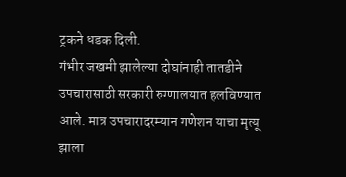ट्रकने धडक दिली.
गंभीर जखमी झालेल्या दोघांनाही तातडीने उपचारासाठी सरकारी रुग्णालयात हलविण्यात आले. मात्र उपचारादरम्यान गणेशन याचा मृत्यू झाला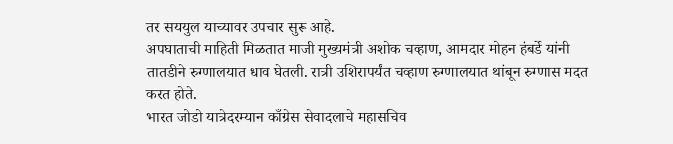तर सययुल याच्यावर उपचार सुरू आहे.
अपघाताची माहिती मिळतात माजी मुख्यमंत्री अशोक चव्हाण, आमदार मोहन हंबर्डे यांनी तातडीने रुग्णालयात धाव घेतली. रात्री उशिरापर्यंत चव्हाण रुग्णालयात थांबून रुग्णास मदत करत होते.
भारत जोडो यात्रेदरम्यान काँग्रेस सेवादलाचे महासचिव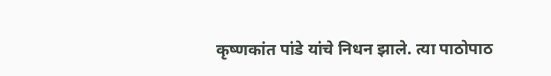कृष्णकांत पांडे यांचे निधन झाले. त्या पाठोपाठ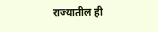राज्यातील ही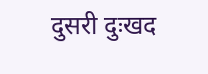दुसरी दुःखद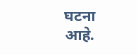घटना आहे.